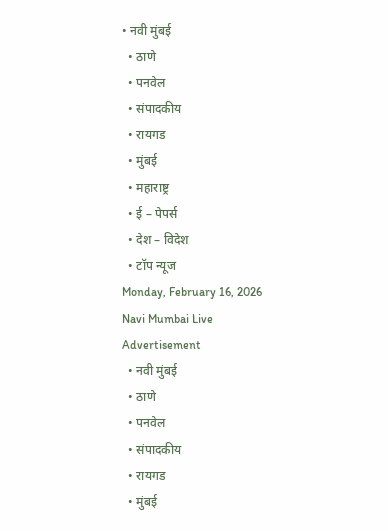• नवी मुंबई
  • ठाणे
  • पनवेल
  • संपादकीय
  • रायगड
  • मुंबई
  • महाराष्ट्र
  • ई – पेपर्स
  • देश – विदेश
  • टॉप न्यूज
Monday, February 16, 2026
Navi Mumbai Live
Advertisement
  • नवी मुंबई
  • ठाणे
  • पनवेल
  • संपादकीय
  • रायगड
  • मुंबई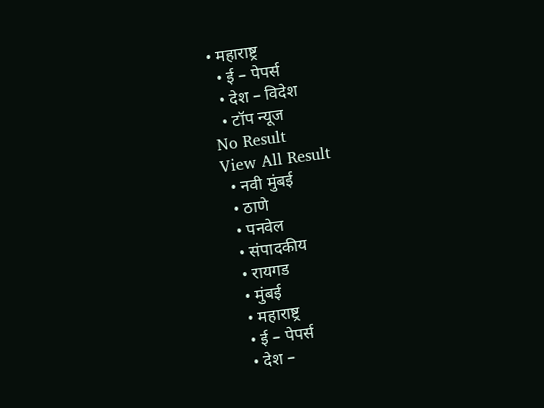• महाराष्ट्र
  • ई – पेपर्स
  • देश – विदेश
  • टॉप न्यूज
No Result
View All Result
  • नवी मुंबई
  • ठाणे
  • पनवेल
  • संपादकीय
  • रायगड
  • मुंबई
  • महाराष्ट्र
  • ई – पेपर्स
  • देश –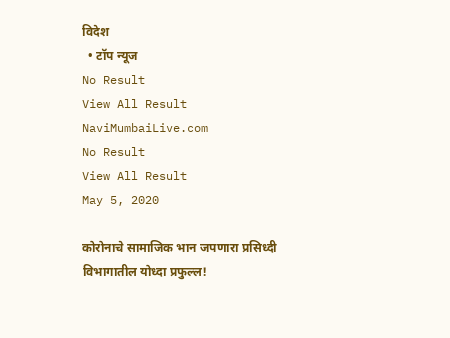विदेश
  • टॉप न्यूज
No Result
View All Result
NaviMumbaiLive.com
No Result
View All Result
May 5, 2020

कोरोनाचे सामाजिक भान जपणारा प्रसिध्दी विभागातील योध्दा प्रफुल्ल!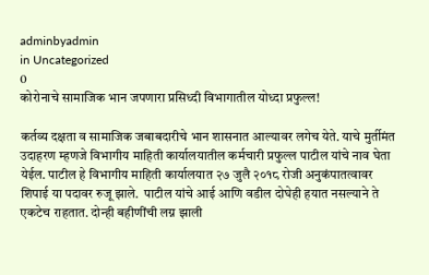adminbyadmin
in Uncategorized
0
कोरोनाचे सामाजिक भान जपणारा प्रसिध्दी विभागातील योध्दा प्रफुल्ल!

कर्तव्य दक्षता व सामाजिक जबाबदारीचे भान शासनात आल्यावर लगेच येते. याचे मुर्तीमंत उदाहरण म्हणजे विभागीय माहिती कार्यालयातील कर्मचारी प्रफुल्ल पाटील यांचे नाव घेता येईल. पाटील हे विभागीय माहिती कार्यालयात २७ जुलै २०१८ रोजी अनुकंपातत्वावर शिपाई या पदावर रुजू झाले.  पाटील यांचे आई आणि वडील दोघेही हयात नसल्याने ते एकटेच राहतात. दोन्ही बहीणींची लग्न झाली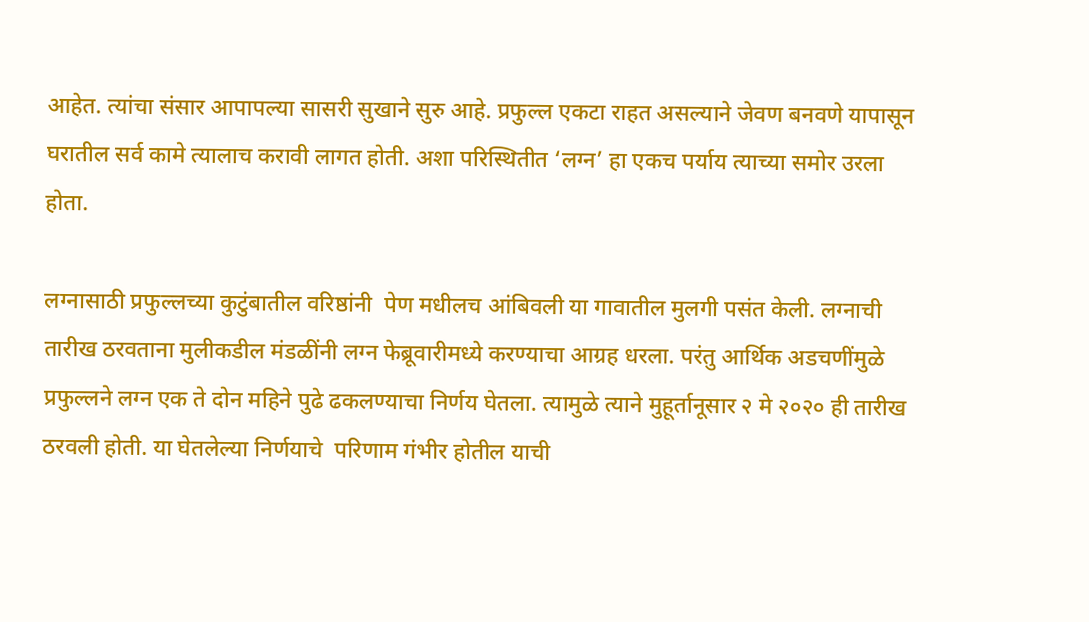आहेत. त्यांचा संसार आपापल्या सासरी सुखाने सुरु आहे. प्रफुल्ल एकटा राहत असल्याने जेवण बनवणे यापासून घरातील सर्व कामे त्यालाच करावी लागत होती. अशा परिस्थितीत ‘लग्न’ हा एकच पर्याय त्याच्या समोर उरला होता.

लग्नासाठी प्रफुल्लच्या कुटुंबातील वरिष्ठांनी  पेण मधीलच आंबिवली या गावातील मुलगी पसंत केली. लग्नाची तारीख ठरवताना मुलीकडील मंडळींनी लग्न फेब्रूवारीमध्ये करण्याचा आग्रह धरला. परंतु आर्थिक अडचणींमुळे प्रफुल्लने लग्न एक ते दोन महिने पुढे ढकलण्याचा निर्णय घेतला. त्यामुळे त्याने मुहूर्तानूसार २ मे २०२० ही तारीख ठरवली होती. या घेतलेल्या निर्णयाचे  परिणाम गंभीर होतील याची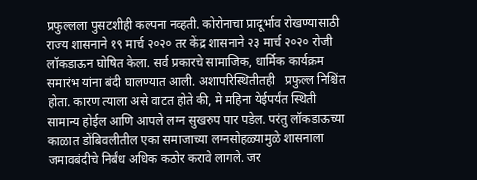प्रफुल्लला पुसटशीही कल्पना नव्हती. कोरोनाचा प्रादूर्भाव रोखण्यासाठी राज्य शासनाने १९ मार्च २०२० तर केंद्र शासनाने २३ मार्च २०२० रोजी लॉकडाऊन घोषित केला. सर्व प्रकारचे सामाजिक, धार्मिक कार्यक्रम समारंभ यांना बंदी घालण्यात आली. अशापरिस्थितीतही   प्रफुल्ल निश्चिंत होता. कारण त्याला असे वाटत होते की, मे महिना येईपर्यंत स्थिती सामान्य होईल आणि आपले लग्न सुखरुप पार पडेल. परंतु लॉकडाऊच्या काळात डोंबिवलीतील एका समाजाच्या लग्नसोहळ्यामुळे शासनाला जमावबंदीचे निर्बंध अधिक कठोर करावे लागले. जर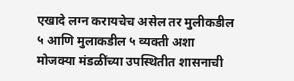एखादे लग्न करायचेच असेल तर मुलीकडील ५ आणि मुलाकडील ५ व्यक्ती अशा मोजक्या मंडळींच्या उपस्थितीत शासनाची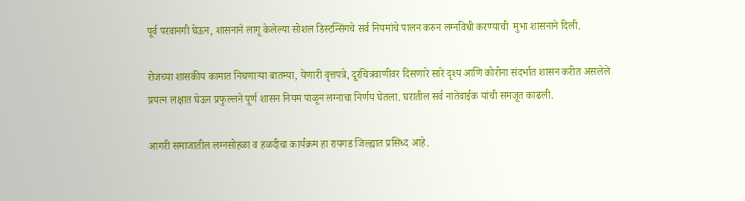पूर्व परवानगी घेऊन, शासनाने लागू केलेल्या सोशल डिस्टन्सिंगचे सर्व नियमांचे पालन करुन लग्नविधी करण्याची  मुभा शासनाने दिली.

रोजच्या शासकीय कामात निघणाऱ्या बातम्या, येणारी वृत्तपत्रे, दूरचित्रवाणीवर दिसणारे सारे दृश्य आणि कोरोना संदर्भात शासन करीत असलेले प्रयत्न लक्षात घेऊन प्रफुल्लने पूर्ण शासन नियम पाळून लग्नाचा निर्णय घेतला. घरातील सर्व नातेवाईक यांची समजूत काढली.

आगरी समाजातील लग्नसोहळा व हळदीचा कार्यक्रम हा रायगड जिल्ह्यात प्रसिध्द आहे.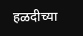हळदीच्या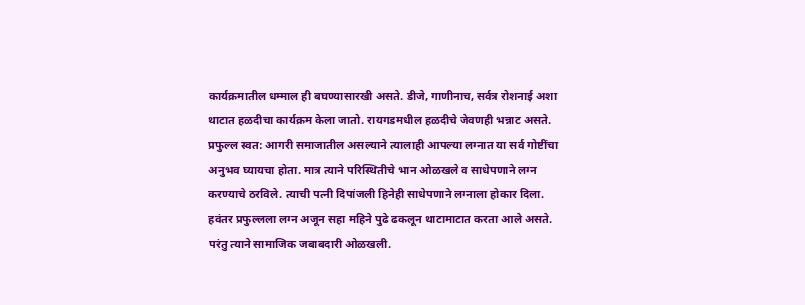कार्यक्रमातील धम्माल ही बघण्यासारखी असते. डीजे, गाणीनाच, सर्वत्र रोशनाई अशा थाटात हळदीचा कार्यक्रम केला जातो. रायगडमधील हळदीचे जेवणही भन्नाट असते. प्रफुल्ल स्वत: आगरी समाजातील असल्याने त्यालाही आपल्या लग्नात या सर्व गोष्टींचा अनुभव घ्यायचा होता. मात्र त्याने परिस्थितीचे भान ओळखले व साधेपणाने लग्न करण्याचे ठरविले. त्याची पत्नी दिपांजली हिनेही साधेपणाने लग्नाला होकार दिला. हवंतर प्रफुल्लला लग्न अजून सहा महिने पुढे ढकलून थाटामाटात करता आले असते. परंतु त्याने सामाजिक जबाबदारी ओळखली.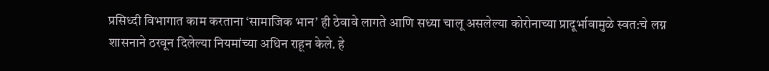प्रसिध्दी विभागात काम करताना ‘सामाजिक भान’ ही ठेवावे लागते आणि सध्या चालू असलेल्या कोरोनाच्या प्रादूर्भावामुळे स्वत:चे लग्न शासनाने ठरवून दिलेल्या नियमांच्या अधिन राहून केले. हे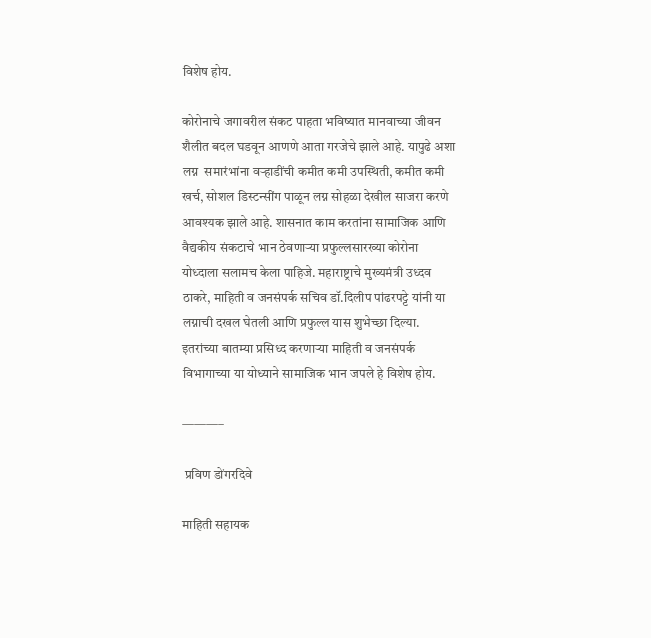विशेष होय.

कोरोनाचे जगावरील संकट पाहता भविष्यात मानवाच्या जीवन शैलीत बदल घडवून आणणे आता गरजेचे झाले आहे. यापुढे अशा लग्न  समारंभांना वऱ्हाडींची कमीत कमी उपस्थिती, कमीत कमी खर्च, सोशल डिस्टन्सींग पाळून लग्न सोहळा देखील साजरा करणे आवश्यक झाले आहे. शासनात काम करतांना सामाजिक आणि वैद्यकीय संकटाचे भान ठेवणाऱ्या प्रफुल्लसारख्या कोरोना योध्दाला सलामच केला पाहिजे. महाराष्ट्राचे मुख्यमंत्री उध्दव ठाकरे, माहिती व जनसंपर्क सचिव डॉ.दिलीप पांढरपट्टे यांनी या लग्नाची दखल घेतली आणि प्रफुल्ल यास शुभेच्छा दिल्या. इतरांच्या बातम्या प्रसिध्द करणाऱ्या माहिती व जनसंपर्क विभागाच्या या योध्याने सामाजिक भान जपले हे विशेष होय.

———–

 प्रविण डोंगरदिवे

माहिती सहायक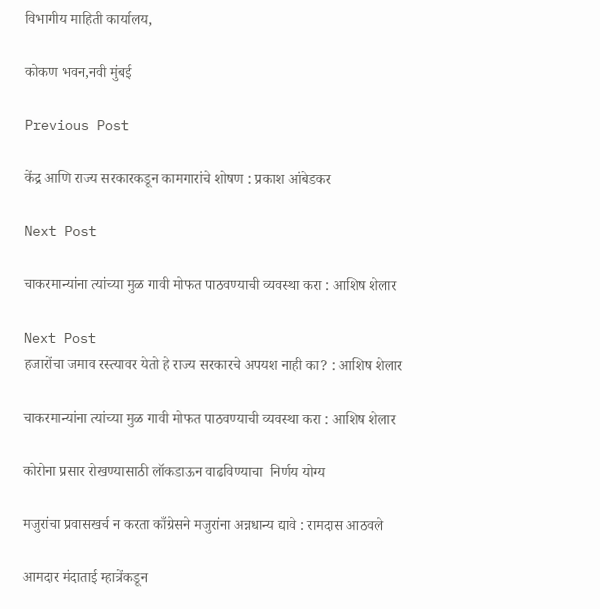विभागीय माहिती कार्यालय,

कोकण भवन,नवी मुंबई

Previous Post

केंद्र आणि राज्य सरकारकडून कामगारांचे शोषण : प्रकाश आंबेडकर

Next Post

चाकरमान्यांना त्यांच्या मुळ गावी मोफत पाठवण्याची व्यवस्था करा : आशिष शेलार

Next Post
हजारोंचा जमाव रस्त्यावर येतो हे राज्य सरकारचे अपयश नाही का? : आशिष शेलार

चाकरमान्यांना त्यांच्या मुळ गावी मोफत पाठवण्याची व्यवस्था करा : आशिष शेलार

कोरोना प्रसार रोखण्यासाठी लॉकडाऊन वाढविण्याचा  निर्णय योग्य

मजुरांचा प्रवासखर्च न करता काँग्रेसने मजुरांना अन्नधान्य द्यावे : रामदास आठवले

आमदार मंदाताई म्हात्रेंकडून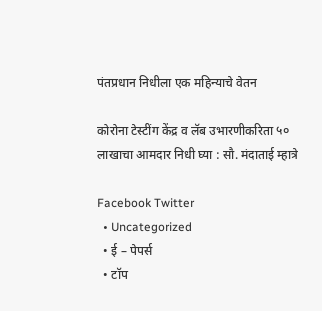पंतप्रधान निधीला एक महिन्याचे वेतन

कोरोना टेस्टींग केंद्र व लॅब उभारणीकरिता ५० लाखाचा आमदार निधी घ्या : सौ. मंदाताई म्हात्रे

Facebook Twitter
  • Uncategorized
  • ई – पेपर्स
  • टॉप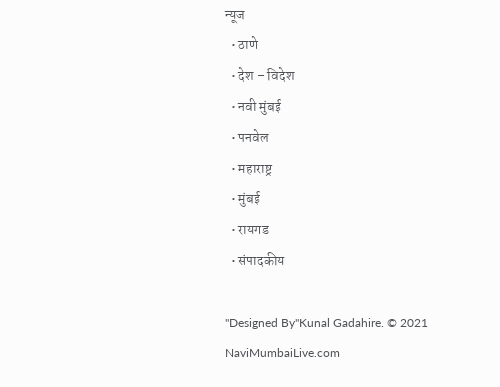न्यूज
  • ठाणे
  • देश – विदेश
  • नवी मुंबई
  • पनवेल
  • महाराष्ट्र
  • मुंबई
  • रायगड
  • संपादकीय

"Designed By"Kunal Gadahire. © 2021 NaviMumbaiLive.com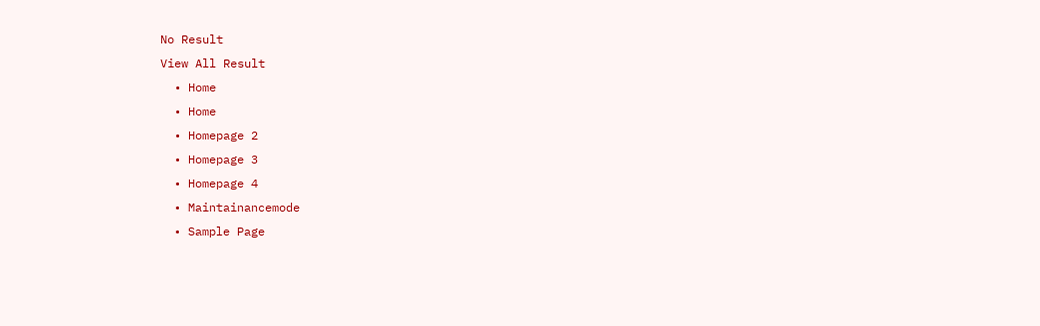No Result
View All Result
  • Home
  • Home
  • Homepage 2
  • Homepage 3
  • Homepage 4
  • Maintainancemode
  • Sample Page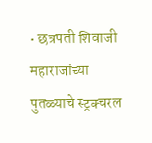• छत्रपती शिवाजी महाराजांच्या पुतळ्याचे स्ट्रक्चरल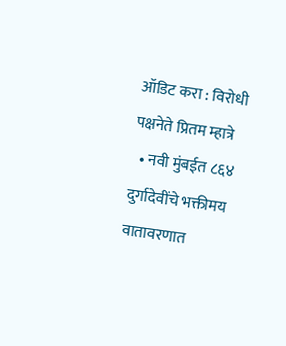ऑडिट करा : विरोधी पक्षनेते प्रितम म्हात्रे
  • नवी मुंबईत ८६४ दुर्गादेवींचे भक्तीमय वातावरणात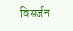विसर्जन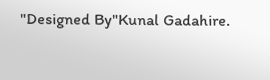"Designed By"Kunal Gadahire.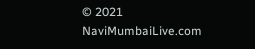© 2021 NaviMumbaiLive.com